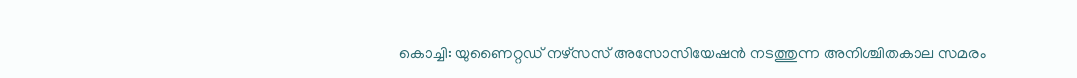കൊച്ചി: യുണൈറ്റഡ് നഴ്സസ് അസോസിയേഷൻ നടത്തുന്ന അനിശ്ചിതകാല സമരം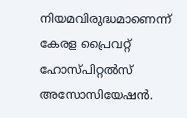നിയമവിരുദ്ധമാണെന്ന് കേരള പ്രൈവറ്റ് ഹോസ്പിറ്റൽസ് അസോസിയേഷൻ.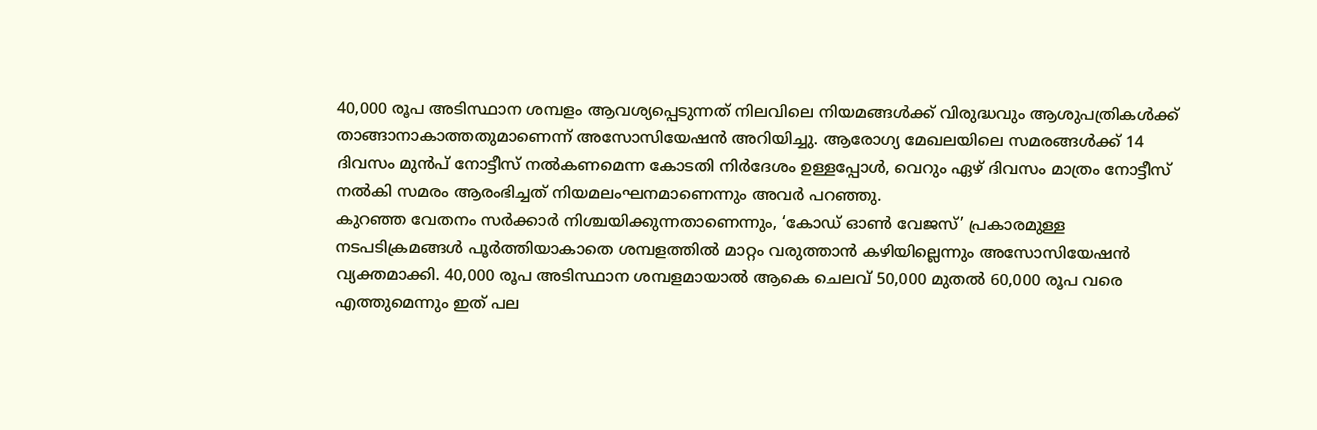40,000 രൂപ അടിസ്ഥാന ശമ്പളം ആവശ്യപ്പെടുന്നത് നിലവിലെ നിയമങ്ങൾക്ക് വിരുദ്ധവും ആശുപത്രികൾക്ക് താങ്ങാനാകാത്തതുമാണെന്ന് അസോസിയേഷൻ അറിയിച്ചു. ആരോഗ്യ മേഖലയിലെ സമരങ്ങൾക്ക് 14 ദിവസം മുൻപ് നോട്ടീസ് നൽകണമെന്ന കോടതി നിർദേശം ഉള്ളപ്പോൾ, വെറും ഏഴ് ദിവസം മാത്രം നോട്ടീസ് നൽകി സമരം ആരംഭിച്ചത് നിയമലംഘനമാണെന്നും അവർ പറഞ്ഞു.
കുറഞ്ഞ വേതനം സർക്കാർ നിശ്ചയിക്കുന്നതാണെന്നും, ‘കോഡ് ഓൺ വേജസ്’ പ്രകാരമുള്ള നടപടിക്രമങ്ങൾ പൂർത്തിയാകാതെ ശമ്പളത്തിൽ മാറ്റം വരുത്താൻ കഴിയില്ലെന്നും അസോസിയേഷൻ വ്യക്തമാക്കി. 40,000 രൂപ അടിസ്ഥാന ശമ്പളമായാൽ ആകെ ചെലവ് 50,000 മുതൽ 60,000 രൂപ വരെ എത്തുമെന്നും ഇത് പല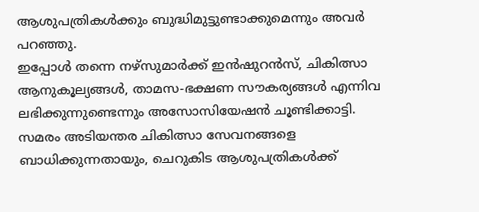ആശുപത്രികൾക്കും ബുദ്ധിമുട്ടുണ്ടാക്കുമെന്നും അവർ പറഞ്ഞു.
ഇപ്പോൾ തന്നെ നഴ്സുമാർക്ക് ഇൻഷുറൻസ്, ചികിത്സാ ആനുകൂല്യങ്ങൾ, താമസ-ഭക്ഷണ സൗകര്യങ്ങൾ എന്നിവ ലഭിക്കുന്നുണ്ടെന്നും അസോസിയേഷൻ ചൂണ്ടിക്കാട്ടി. സമരം അടിയന്തര ചികിത്സാ സേവനങ്ങളെ ബാധിക്കുന്നതായും, ചെറുകിട ആശുപത്രികൾക്ക്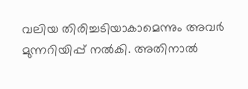വലിയ തിരിച്ചടിയാകാമെന്നും അവർ മുന്നറിയിപ്പ് നൽകി. അതിനാൽ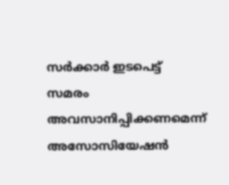സർക്കാർ ഇടപെട്ട് സമരം അവസാനിപ്പിക്കണമെന്ന് അസോസിയേഷൻ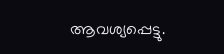ആവശ്യപ്പെട്ടു.